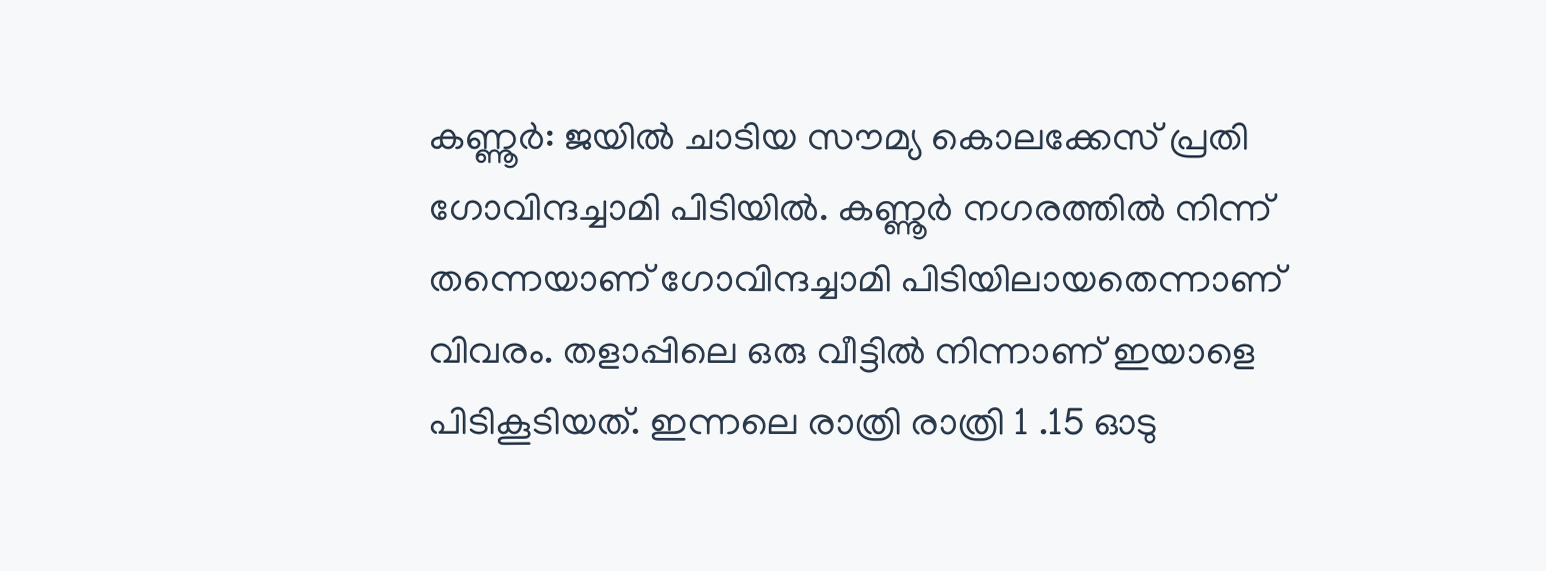കണ്ണൂർ: ജയിൽ ചാടിയ സൗമ്യ കൊലക്കേസ് പ്രതി ഗോവിന്ദച്ചാമി പിടിയിൽ. കണ്ണൂർ നഗരത്തിൽ നിന്ന് തന്നെയാണ് ഗോവിന്ദച്ചാമി പിടിയിലായതെന്നാണ് വിവരം. തളാപ്പിലെ ഒരു വീട്ടിൽ നിന്നാണ് ഇയാളെ പിടികൂടിയത്. ഇന്നലെ രാത്രി രാത്രി 1 .15 ഓടു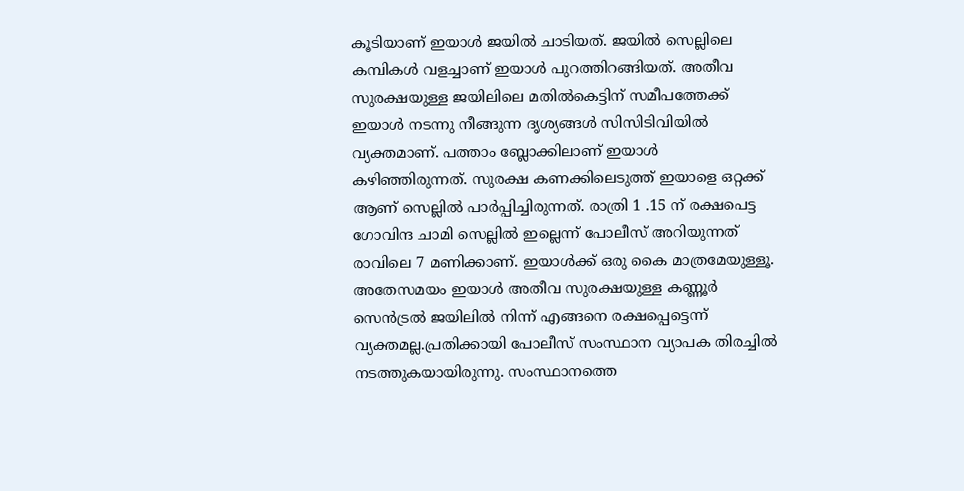കൂടിയാണ് ഇയാൾ ജയിൽ ചാടിയത്. ജയിൽ സെല്ലിലെ കമ്പികൾ വളച്ചാണ് ഇയാൾ പുറത്തിറങ്ങിയത്. അതീവ സുരക്ഷയുള്ള ജയിലിലെ മതിൽകെട്ടിന് സമീപത്തേക്ക് ഇയാൾ നടന്നു നീങ്ങുന്ന ദൃശ്യങ്ങൾ സിസിടിവിയിൽ വ്യക്തമാണ്. പത്താം ബ്ലോക്കിലാണ് ഇയാള്‍ കഴിഞ്ഞിരുന്നത്. സുരക്ഷ കണക്കിലെടുത്ത് ഇയാളെ ഒറ്റക്ക് ആണ് സെല്ലിൽ പാർപ്പിച്ചിരുന്നത്. രാത്രി 1 .15 ന് രക്ഷപെട്ട ഗോവിന്ദ ചാമി സെല്ലിൽ ഇല്ലെന്ന് പോലീസ് അറിയുന്നത് രാവിലെ 7 മണിക്കാണ്. ഇയാൾക്ക് ഒരു കൈ മാത്രമേയുള്ളൂ. അതേസമയം ഇയാൾ അതീവ സുരക്ഷയുള്ള കണ്ണൂർ സെൻട്രൽ ജയിലിൽ നിന്ന് എങ്ങനെ രക്ഷപ്പെട്ടെന്ന് വ്യക്തമല്ല.പ്രതിക്കായി പോലീസ് സംസ്ഥാന വ്യാപക തിരച്ചിൽ നടത്തുകയായിരുന്നു. സംസ്ഥാനത്തെ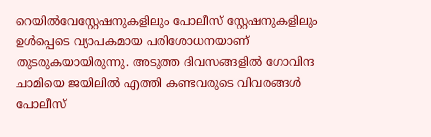റെയിൽവേസ്റ്റേഷനുകളിലും പോലീസ് സ്റ്റേഷനുകളിലും ഉൾപ്പെടെ വ്യാപകമായ പരിശോധനയാണ് തുടരുകയായിരുന്നു. അടുത്ത ദിവസങ്ങളിൽ ഗോവിന്ദ ചാമിയെ ജയിലിൽ എത്തി കണ്ടവരുടെ വിവരങ്ങൾ പോലീസ്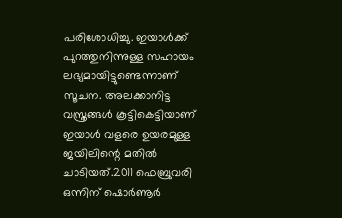പരിശോധിച്ചു. ഇയാൾക്ക് പുറത്തുനിന്നുള്ള സഹായം ലഭ്യമായിട്ടുണ്ടെന്നാണ് സൂചന. അലക്കാനിട്ട വസ്ത്രങ്ങൾ കൂട്ടികെട്ടിയാണ് ഇയാൾ വളരെ ഉയരമുള്ള ജയിലിന്റെ മതിൽ ചാടിയത്.2011 ഫെബ്രുവരി ഒന്നിന് ഷൊർണൂർ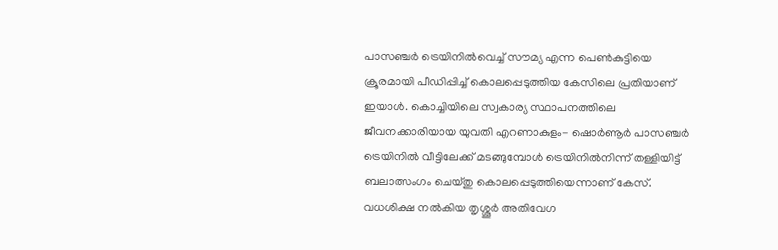പാസഞ്ചർ ട്രെയിനിൽവെച്ച് സൗമ്യ എന്ന പെൺകുട്ടിയെ ക്രൂരമായി പീഡിപ്പിച്ച് കൊലപ്പെടുത്തിയ കേസിലെ പ്രതിയാണ് ഇയാൾ. കൊച്ചിയിലെ സ്വകാര്യ സ്ഥാപനത്തിലെ ജീവനക്കാരിയായ യുവതി എറണാകുളം- ഷൊർണൂർ പാസഞ്ചർ ട്രെയിനിൽ വീട്ടിലേക്ക് മടങ്ങുമ്പോൾ ട്രെയിനിൽനിന്ന് തള്ളിയിട്ട് ബലാത്സംഗം ചെയ്തു കൊലപ്പെടുത്തിയെന്നാണ് കേസ്. വധശിക്ഷ നൽകിയ തൃശ്ശൂർ അതിവേഗ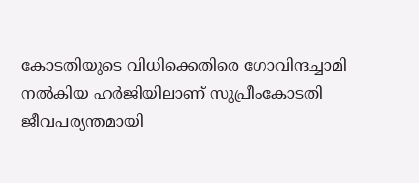കോടതിയുടെ വിധിക്കെതിരെ ഗോവിന്ദച്ചാമി നൽകിയ ഹർജിയിലാണ് സുപ്രീംകോടതി ജീവപര്യന്തമായി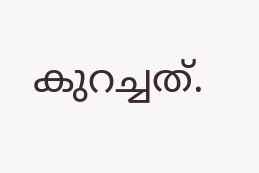കുറച്ചത്.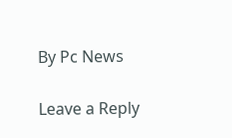By Pc News

Leave a Reply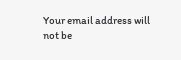Your email address will not be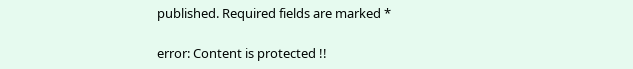published. Required fields are marked *

error: Content is protected !!